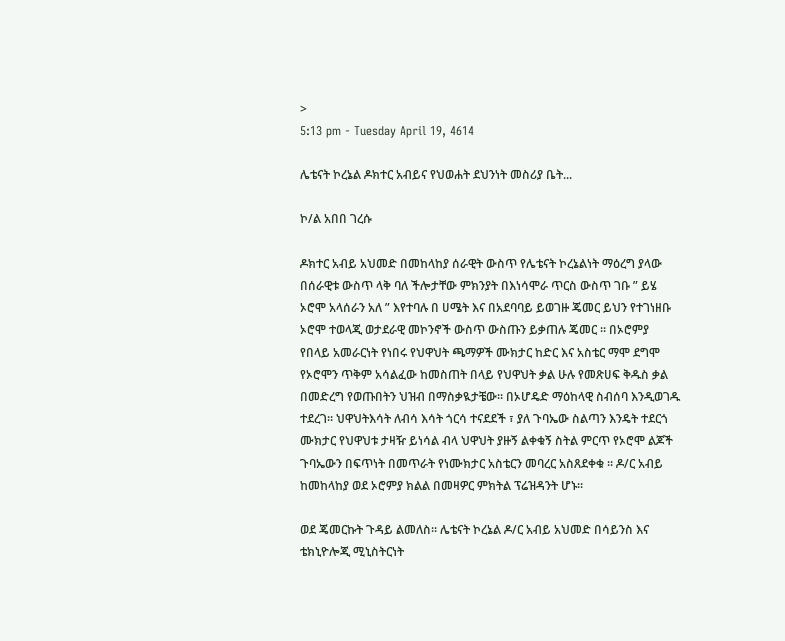>
5:13 pm - Tuesday April 19, 4614

ሌቴናት ኮረኔል ዶክተር አብይና የህወሐት ደህንነት መስሪያ ቤት...

ኮ/ል አበበ ገረሱ

ዶክተር አብይ አህመድ በመከላከያ ሰራዊት ውስጥ የሌቴናት ኮረኔልነት ማዕረግ ያላው በሰራዊቱ ውስጥ ላቅ ባለ ችሎታቸው ምክንያት በእነሳሞራ ጥርስ ውስጥ ገቡ ” ይሄ ኦሮሞ አላሰራን አለ ” እየተባሉ በ ሀሜት እና በአደባባይ ይወገዙ ጄመር ይህን የተገነዘቡ ኦሮሞ ተወላጂ ወታደራዊ መኮንኖች ውስጥ ውስጡን ይቃጠሉ ጄመር ። በኦሮምያ የበላይ አመራርነት የነበሩ የህዋህት ጫማዎች ሙክታር ከድር እና አስቴር ማሞ ደግሞ የኦሮሞን ጥቅም አሳልፈው ከመስጠት በላይ የህዋህት ቃል ሁሉ የመጽሀፍ ቅዱስ ቃል በመድረግ የወጡበትን ህዝብ በማስቃዪታቼው። በኦሆዴድ ማዕከላዊ ስብሰባ እንዲወገዱ ተደረገ። ህዋህትእሳት ለብሳ እሳት ጎርሳ ተናደደች ፣ ያለ ጉባኤው ስልጣን እንዴት ተደርጎ ሙክታር የህዋህቱ ታዛዥ ይነሳል ብላ ህዋህት ያዙኝ ልቀቁኝ ስትል ምርጥ የኦሮሞ ልጆች ጉባኤውን በፍጥነት በመጥራት የነሙክታር አስቴርን መባረር አስጸደቀቁ ። ዶ/ር አብይ ከመከላከያ ወደ ኦሮምያ ክልል በመዛዎር ምክትል ፕሬዝዳንት ሆኑ።

ወደ ጄመርኩት ጉዳይ ልመለስ። ሌቴናት ኮረኔል ዶ/ር አብይ አህመድ በሳይንስ እና ቴክኒዮሎጂ ሚኒስትርነት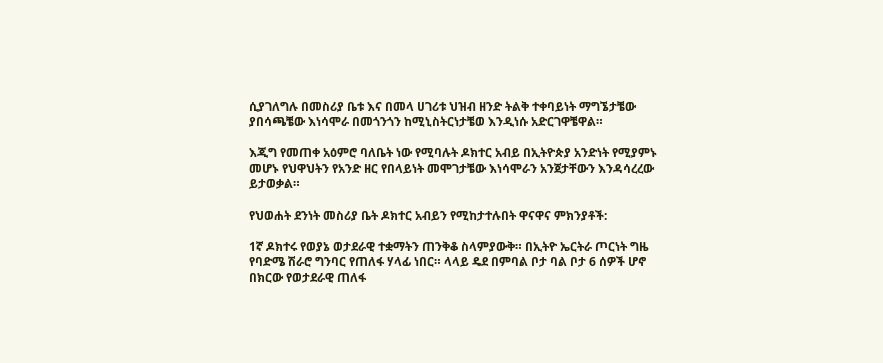ሲያገለግሉ በመስሪያ ቤቱ እና በመላ ሀገሪቱ ህዝብ ዘንድ ትልቅ ተቀባይነት ማግኜታቼው ያበሳጫቼው እነሳሞራ በመጎንጎን ከሚኒስትርነታቼወ እንዲነሱ አድርገዋቼዋል።

እጂግ የመጠቀ አዕምሮ ባለቤት ነው የሚባሉት ዶክተር አብይ በኢትዮጵያ አንድነት የሚያምኑ መሆኑ የህዋህትን የአንድ ዘር የበላይነት መሞገታቼው እነሳሞራን አንጀታቸውን እንዳሳረረው ይታወቃል።

የህወሐት ደንነት መስሪያ ቤት ዶክተር አብይን የሚከታተሉበት ዋናዋና ምክንያቶች:

1ኛ ዶክተሩ የወያኔ ወታደራዊ ተቋማትን ጠንቅቆ ስላምያውቅ። በኢትዮ ኤርትራ ጦርነት ግዜ የባድሜ ሽራሮ ግንባር የጠለፋ ሃላፊ ነበር። ላላይ ዴደ በምባል ቦታ ባል ቦታ 6 ሰዎች ሆኖ በክርው የወታደራዊ ጠለፋ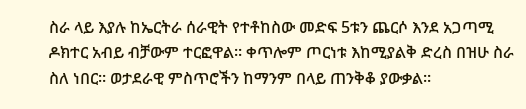ስራ ላይ እያሉ ከኤርትራ ሰራዊት የተቶከስው መድፍ 5ቱን ጨርሶ እንደ አጋጣሚ ዶክተር አብይ ብቻውም ተርፎዋል። ቀጥሎም ጦርነቱ እከሚያልቅ ድረስ በዝሁ ስራ ስለ ነበር። ወታደራዊ ምስጥሮችን ከማንም በላይ ጠንቅቆ ያውቃል።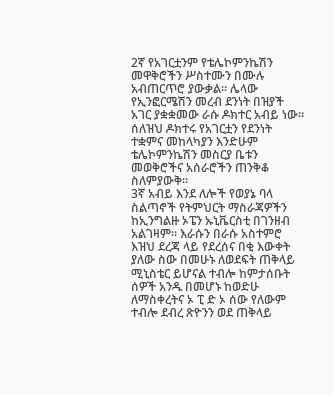2ኛ የአገርቷንም የቴሌኮምንኬሽን መዋቅሮችን ሥስተሙን በሙሉ አብጠርጥሮ ያውቃል። ሌላው የኢንፎርሜሽን መረብ ደንነት በዝያች አገር ያቋቋመው ራሱ ዶክተር አብይ ነው። ሰለዝህ ዶክተሩ የአገርቷን የደንነት ተቋምና መከላካያን እንድሁም ቴሌኮምንኬሽን መስርያ ቤቱን መወቅሮችና አሰራሮችን ጠንቅቆ ስለምያውቅ።
3ኛ አብይ እንደ ለሎች የወያኔ ባላ ስልጣኖች የትምህርት ማስራጃዎችን ከኢንግልዙ ኦፔን ኡኒቬርስቲ በገንዘብ አልገዛም። እራሱን በራሱ አስተምሮ እዝህ ደረጃ ላይ የደረሰና በቂ እውቀት ያለው ስው በመሁኑ ለወደፍት ጠቅላይ ሚኒስቴር ይሆናል ተብሎ ከምታሰቡት ሰዎች አንዱ በመሆኑ ከወድሁ ለማስቀረትና ኦ ፒ ድ ኦ ሰው የለውም ተብሎ ደብረ ጽዮንን ወደ ጠቅላይ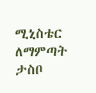ሚኒስቴር ለማምጣት ታስቦ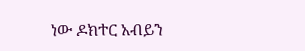ነው ዶክተር አብይን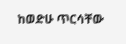ከወድሁ ጥርሳቸው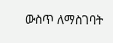ውስጥ ለማስገባት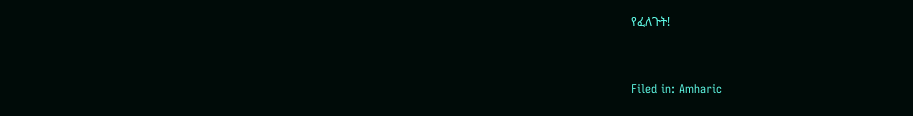የፈለጉት!



Filed in: Amharic